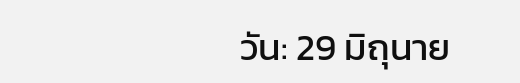วัน: 29 มิถุนาย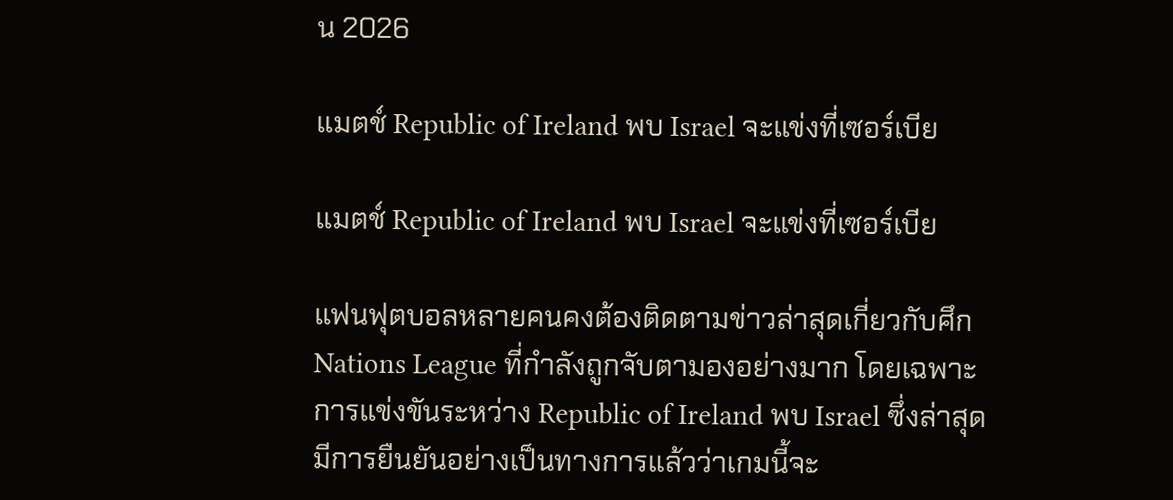น 2026

แมตช์ Republic of Ireland พบ Israel จะแข่งที่เซอร์เบีย

แมตช์ Republic of Ireland พบ Israel จะแข่งที่เซอร์เบีย

แฟนฟุตบอลหลายคนคงต้องติดตามข่าวล่าสุดเกี่ยวกับศึก Nations League ที่กำลังถูกจับตามองอย่างมาก โดยเฉพาะการแข่งขันระหว่าง Republic of Ireland พบ Israel ซึ่งล่าสุดมีการยืนยันอย่างเป็นทางการแล้วว่าเกมนี้จะ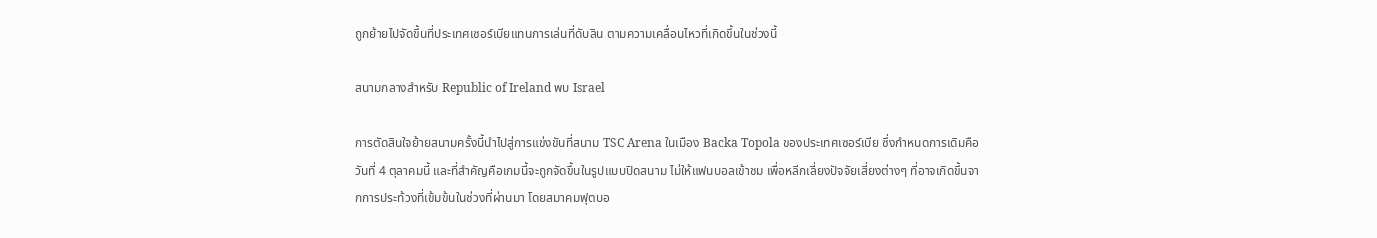ถูกย้ายไปจัดขึ้นที่ประเทศเซอร์เบียแทนการเล่นที่ดับลิน ตามความเคลื่อนไหวที่เกิดขึ้นในช่วงนี้

สนามกลางสำหรับ Republic of Ireland พบ Israel

การตัดสินใจย้ายสนามครั้งนี้นำไปสู่การแข่งขันที่สนาม TSC Arena ในเมือง Backa Topola ของประเทศเซอร์เบีย ซึ่งกำหนดการเดิมคือวันที่ 4 ตุลาคมนี้ และที่สำคัญคือเกมนี้จะถูกจัดขึ้นในรูปแบบปิดสนาม ไม่ให้แฟนบอลเข้าชม เพื่อหลีกเลี่ยงปัจจัยเสี่ยงต่างๆ ที่อาจเกิดขึ้นจากการประท้วงที่เข้มข้นในช่วงที่ผ่านมา โดยสมาคมฟุตบอ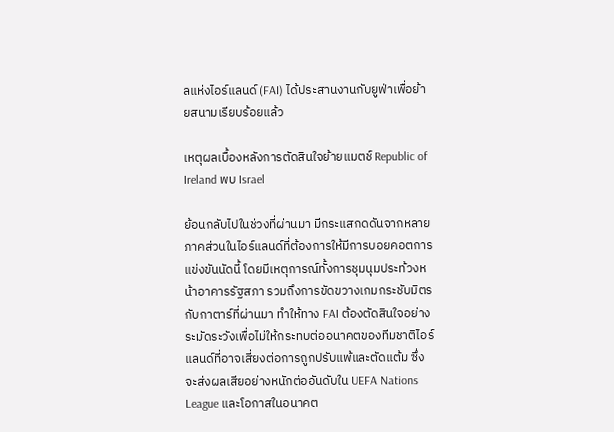ลแห่งไอร์แลนด์ (FAI) ได้ประสานงานกับยูฟ่าเพื่อย้ายสนามเรียบร้อยแล้ว

เหตุผลเบื้องหลังการตัดสินใจย้ายแมตช์ Republic of Ireland พบ Israel

ย้อนกลับไปในช่วงที่ผ่านมา มีกระแสกดดันจากหลายภาคส่วนในไอร์แลนด์ที่ต้องการให้มีการบอยคอตการแข่งขันนัดนี้ โดยมีเหตุการณ์ทั้งการชุมนุมประท้วงหน้าอาคารรัฐสภา รวมถึงการขัดขวางเกมกระชับมิตรกับกาตาร์ที่ผ่านมา ทำให้ทาง FAI ต้องตัดสินใจอย่างระมัดระวังเพื่อไม่ให้กระทบต่ออนาคตของทีมชาติไอร์แลนด์ที่อาจเสี่ยงต่อการถูกปรับแพ้และตัดแต้ม ซึ่งจะส่งผลเสียอย่างหนักต่ออันดับใน UEFA Nations League และโอกาสในอนาคต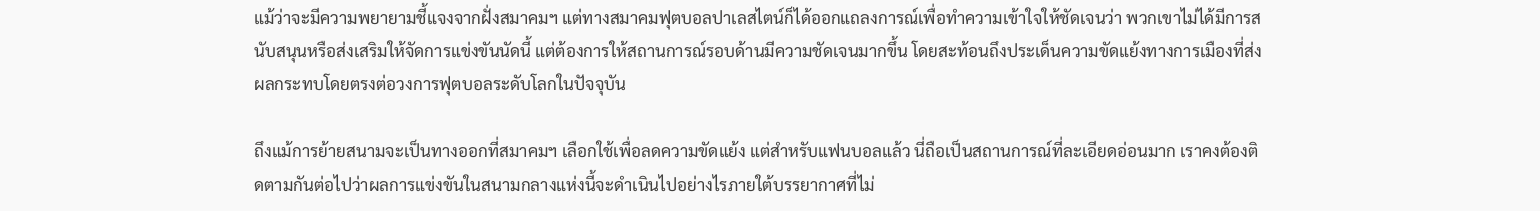แม้ว่าจะมีความพยายามชี้แจงจากฝั่งสมาคมฯ แต่ทางสมาคมฟุตบอลปาเลสไตน์ก็ได้ออกแถลงการณ์เพื่อทำความเข้าใจให้ชัดเจนว่า พวกเขาไม่ได้มีการสนับสนุนหรือส่งเสริมให้จัดการแข่งขันนัดนี้ แต่ต้องการให้สถานการณ์รอบด้านมีความชัดเจนมากขึ้น โดยสะท้อนถึงประเด็นความขัดแย้งทางการเมืองที่ส่งผลกระทบโดยตรงต่อวงการฟุตบอลระดับโลกในปัจจุบัน

ถึงแม้การย้ายสนามจะเป็นทางออกที่สมาคมฯ เลือกใช้เพื่อลดความขัดแย้ง แต่สำหรับแฟนบอลแล้ว นี่ถือเป็นสถานการณ์ที่ละเอียดอ่อนมาก เราคงต้องติดตามกันต่อไปว่าผลการแข่งขันในสนามกลางแห่งนี้จะดำเนินไปอย่างไรภายใต้บรรยากาศที่ไม่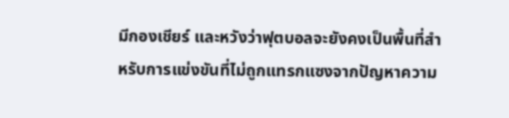มีกองเชียร์ และหวังว่าฟุตบอลจะยังคงเป็นพื้นที่สำหรับการแข่งขันที่ไม่ถูกแทรกแซงจากปัญหาความ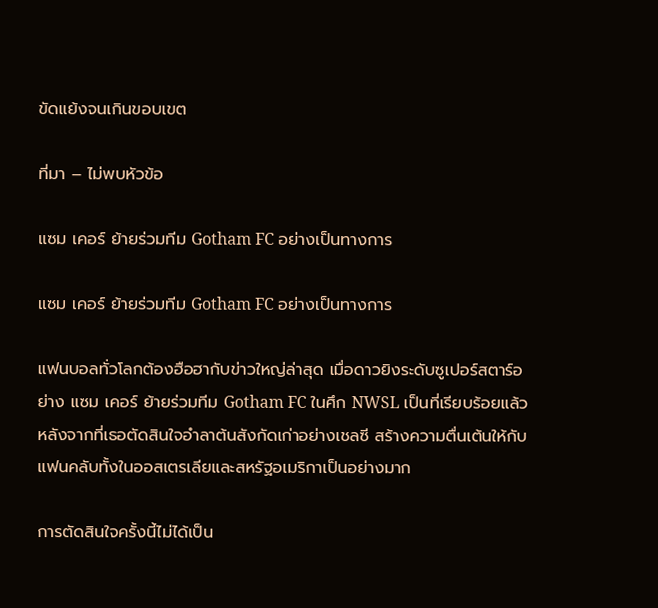ขัดแย้งจนเกินขอบเขต

ที่มา – ไม่พบหัวข้อ

แซม เคอร์ ย้ายร่วมทีม Gotham FC อย่างเป็นทางการ

แซม เคอร์ ย้ายร่วมทีม Gotham FC อย่างเป็นทางการ

แฟนบอลทั่วโลกต้องฮือฮากับข่าวใหญ่ล่าสุด เมื่อดาวยิงระดับซูเปอร์สตาร์อย่าง แซม เคอร์ ย้ายร่วมทีม Gotham FC ในศึก NWSL เป็นที่เรียบร้อยแล้ว หลังจากที่เธอตัดสินใจอำลาต้นสังกัดเก่าอย่างเชลซี สร้างความตื่นเต้นให้กับแฟนคลับทั้งในออสเตรเลียและสหรัฐอเมริกาเป็นอย่างมาก

การตัดสินใจครั้งนี้ไม่ได้เป็น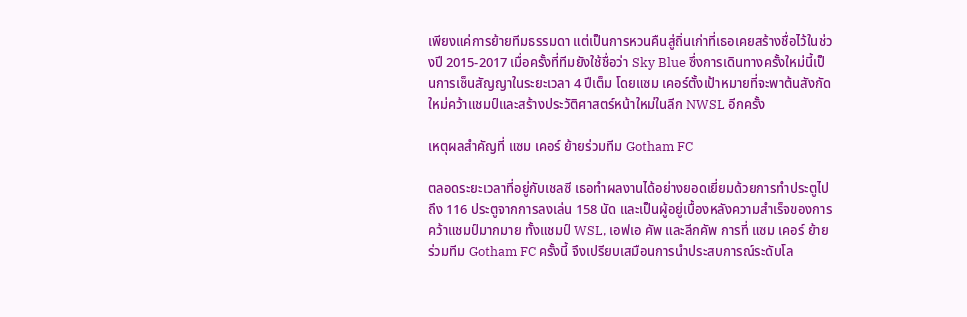เพียงแค่การย้ายทีมธรรมดา แต่เป็นการหวนคืนสู่ถิ่นเก่าที่เธอเคยสร้างชื่อไว้ในช่วงปี 2015-2017 เมื่อครั้งที่ทีมยังใช้ชื่อว่า Sky Blue ซึ่งการเดินทางครั้งใหม่นี้เป็นการเซ็นสัญญาในระยะเวลา 4 ปีเต็ม โดยแซม เคอร์ตั้งเป้าหมายที่จะพาต้นสังกัดใหม่คว้าแชมป์และสร้างประวัติศาสตร์หน้าใหม่ในลีก NWSL อีกครั้ง

เหตุผลสำคัญที่ แซม เคอร์ ย้ายร่วมทีม Gotham FC

ตลอดระยะเวลาที่อยู่กับเชลซี เธอทำผลงานได้อย่างยอดเยี่ยมด้วยการทำประตูไปถึง 116 ประตูจากการลงเล่น 158 นัด และเป็นผู้อยู่เบื้องหลังความสำเร็จของการคว้าแชมป์มากมาย ทั้งแชมป์ WSL, เอฟเอ คัพ และลีกคัพ การที่ แซม เคอร์ ย้ายร่วมทีม Gotham FC ครั้งนี้ จึงเปรียบเสมือนการนำประสบการณ์ระดับโล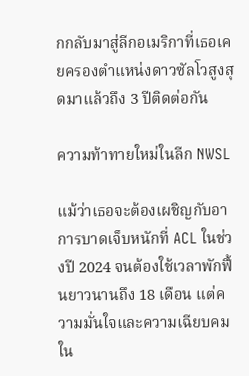กกลับมาสู่ลีกอเมริกาที่เธอเคยครองตำแหน่งดาวซัลโวสูงสุดมาแล้วถึง 3 ปีติดต่อกัน

ความท้าทายใหม่ในลีก NWSL

แม้ว่าเธอจะต้องเผชิญกับอาการบาดเจ็บหนักที่ ACL ในช่วงปี 2024 จนต้องใช้เวลาพักฟื้นยาวนานถึง 18 เดือน แต่ความมั่นใจและความเฉียบคมใน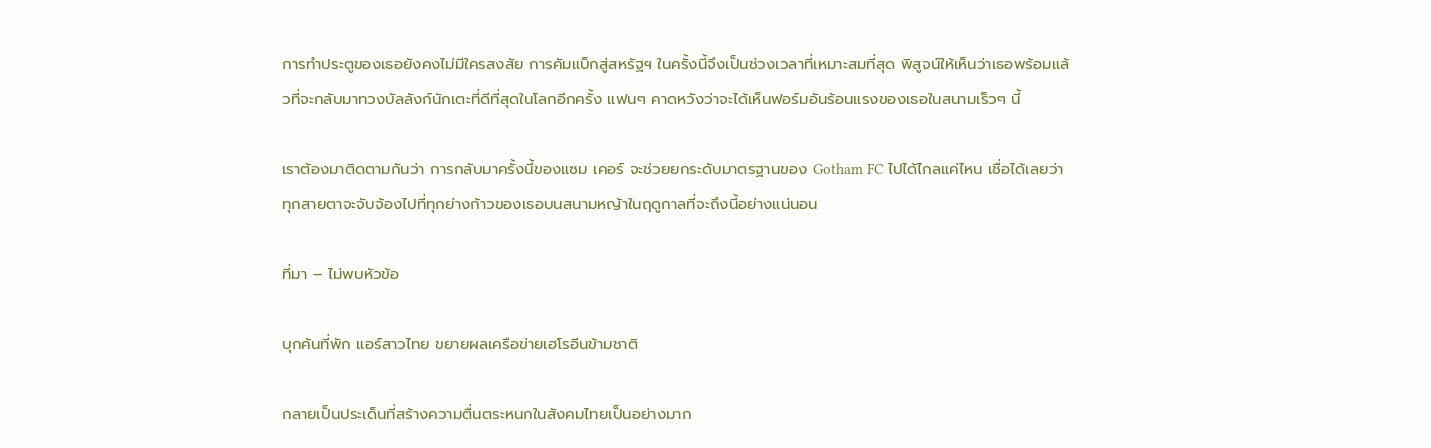การทำประตูของเธอยังคงไม่มีใครสงสัย การคัมแบ็กสู่สหรัฐฯ ในครั้งนี้จึงเป็นช่วงเวลาที่เหมาะสมที่สุด พิสูจน์ให้เห็นว่าเธอพร้อมแล้วที่จะกลับมาทวงบัลลังก์นักเตะที่ดีที่สุดในโลกอีกครั้ง แฟนๆ คาดหวังว่าจะได้เห็นฟอร์มอันร้อนแรงของเธอในสนามเร็วๆ นี้

เราต้องมาติดตามกันว่า การกลับมาครั้งนี้ของแซม เคอร์ จะช่วยยกระดับมาตรฐานของ Gotham FC ไปได้ไกลแค่ไหน เชื่อได้เลยว่าทุกสายตาจะจับจ้องไปที่ทุกย่างก้าวของเธอบนสนามหญ้าในฤดูกาลที่จะถึงนี้อย่างแน่นอน

ที่มา – ไม่พบหัวข้อ

บุกค้นที่พัก แอร์สาวไทย ขยายผลเครือข่ายเฮโรอีนข้ามชาติ

กลายเป็นประเด็นที่สร้างความตื่นตระหนกในสังคมไทยเป็นอย่างมาก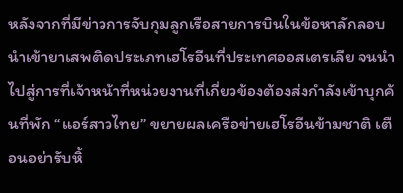หลังจากที่มีข่าวการจับกุมลูกเรือสายการบินในข้อหาลักลอบนำเข้ายาเสพติดประเภทเฮโรอีนที่ประเทศออสเตรเลีย จนนำไปสู่การที่เจ้าหน้าที่หน่วยงานที่เกี่ยวข้องต้องส่งกำลังเข้าบุกค้นที่พัก “แอร์สาวไทย” ขยายผลเครือข่ายเฮโรอีนข้ามชาติ เตือนอย่ารับหิ้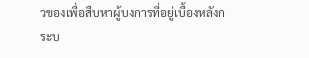วของเพื่อสืบหาผู้บงการที่อยู่เบื้องหลังกระบ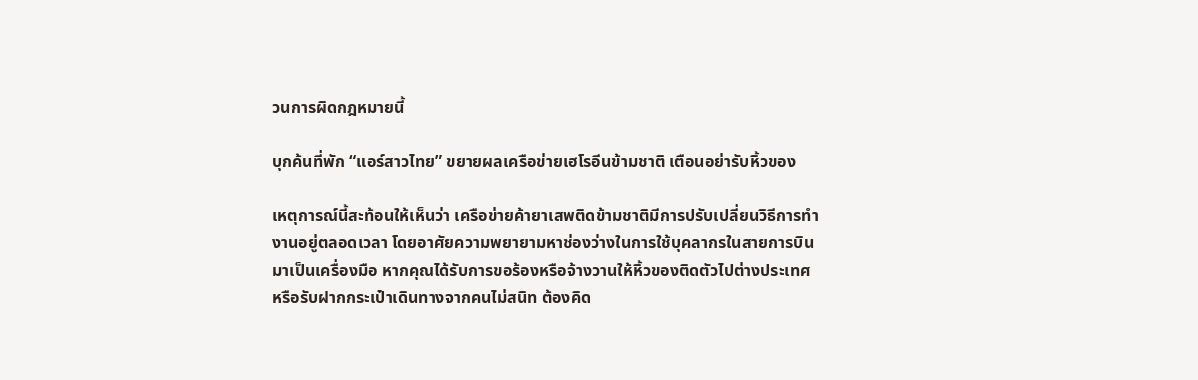วนการผิดกฎหมายนี้

บุกค้นที่พัก “แอร์สาวไทย” ขยายผลเครือข่ายเฮโรอีนข้ามชาติ เตือนอย่ารับหิ้วของ

เหตุการณ์นี้สะท้อนให้เห็นว่า เครือข่ายค้ายาเสพติดข้ามชาติมีการปรับเปลี่ยนวิธีการทำงานอยู่ตลอดเวลา โดยอาศัยความพยายามหาช่องว่างในการใช้บุคลากรในสายการบินมาเป็นเครื่องมือ หากคุณได้รับการขอร้องหรือจ้างวานให้หิ้วของติดตัวไปต่างประเทศ หรือรับฝากกระเป๋าเดินทางจากคนไม่สนิท ต้องคิด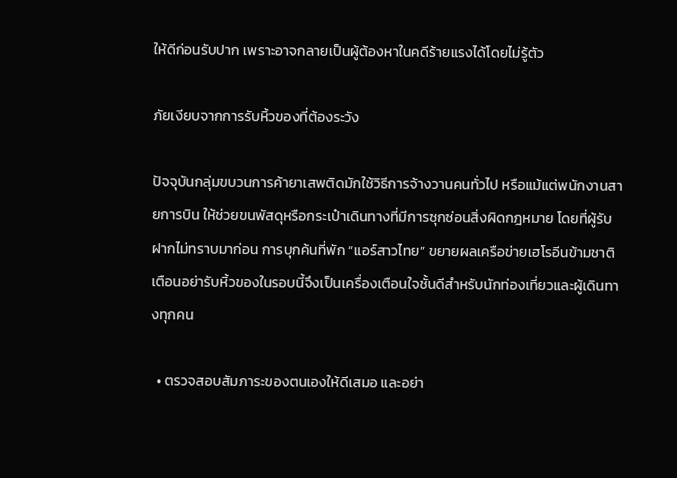ให้ดีก่อนรับปาก เพราะอาจกลายเป็นผู้ต้องหาในคดีร้ายแรงได้โดยไม่รู้ตัว

ภัยเงียบจากการรับหิ้วของที่ต้องระวัง

ปัจจุบันกลุ่มขบวนการค้ายาเสพติดมักใช้วิธีการจ้างวานคนทั่วไป หรือแม้แต่พนักงานสายการบิน ให้ช่วยขนพัสดุหรือกระเป๋าเดินทางที่มีการซุกซ่อนสิ่งผิดกฎหมาย โดยที่ผู้รับฝากไม่ทราบมาก่อน การบุกค้นที่พัก “แอร์สาวไทย” ขยายผลเครือข่ายเฮโรอีนข้ามชาติ เตือนอย่ารับหิ้วของในรอบนี้จึงเป็นเครื่องเตือนใจชั้นดีสำหรับนักท่องเที่ยวและผู้เดินทางทุกคน

  • ตรวจสอบสัมภาระของตนเองให้ดีเสมอ และอย่า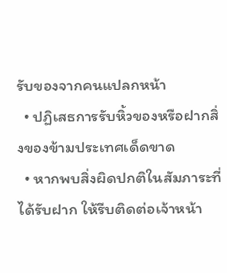รับของจากคนแปลกหน้า
  • ปฏิเสธการรับหิ้วของหรือฝากสิ่งของข้ามประเทศเด็ดขาด
  • หากพบสิ่งผิดปกติในสัมภาระที่ได้รับฝาก ให้รีบติดต่อเจ้าหน้า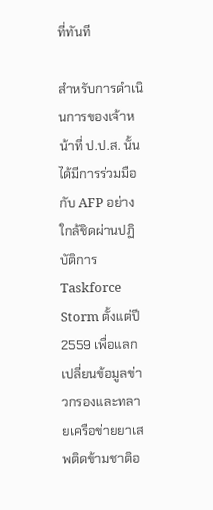ที่ทันที

สำหรับการดำเนินการของเจ้าหน้าที่ ป.ป.ส. นั้น ได้มีการร่วมมือกับ AFP อย่างใกล้ชิดผ่านปฏิบัติการ Taskforce Storm ตั้งแต่ปี 2559 เพื่อแลกเปลี่ยนข้อมูลข่าวกรองและทลายเครือข่ายยาเสพติดข้ามชาติอ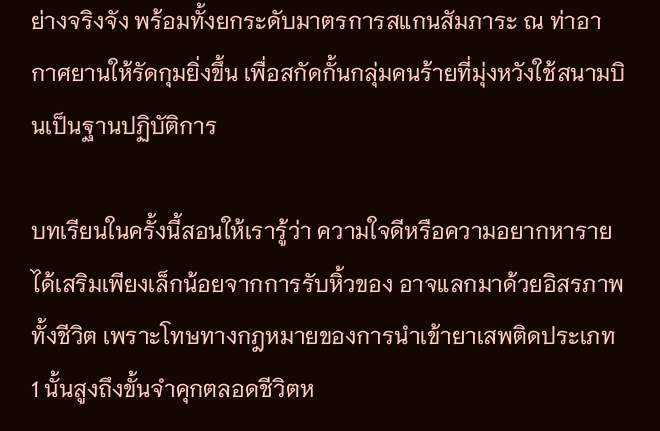ย่างจริงจัง พร้อมทั้งยกระดับมาตรการสแกนสัมภาระ ณ ท่าอากาศยานให้รัดกุมยิ่งขึ้น เพื่อสกัดกั้นกลุ่มคนร้ายที่มุ่งหวังใช้สนามบินเป็นฐานปฏิบัติการ

บทเรียนในครั้งนี้สอนให้เรารู้ว่า ความใจดีหรือความอยากหารายได้เสริมเพียงเล็กน้อยจากการรับหิ้วของ อาจแลกมาด้วยอิสรภาพทั้งชีวิต เพราะโทษทางกฎหมายของการนำเข้ายาเสพติดประเภท 1 นั้นสูงถึงขั้นจำคุกตลอดชีวิตห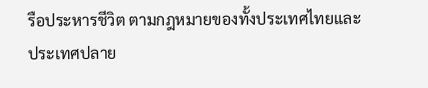รือประหารชีวิต ตามกฎหมายของทั้งประเทศไทยและประเทศปลาย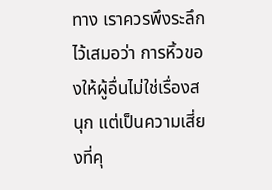ทาง เราควรพึงระลึกไว้เสมอว่า การหิ้วของให้ผู้อื่นไม่ใช่เรื่องสนุก แต่เป็นความเสี่ยงที่คุ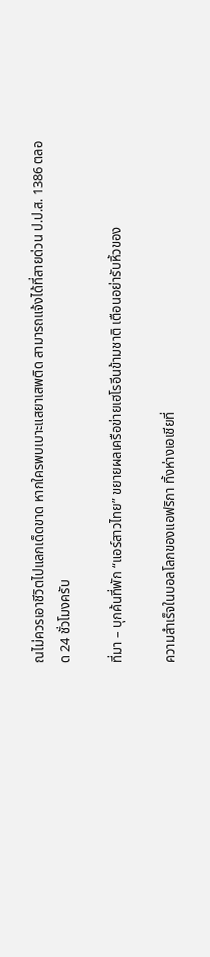ณไม่ควรเอาชีวิตไปแลกเด็ดขาด หากใครพบเบาะแสยาเสพติด สามารถแจ้งได้ที่สายด่วน ป.ป.ส. 1386 ตลอด 24 ชั่วโมงครับ

ที่มา – บุกค้นที่พัก “แอร์สาวไทย” ขยายผลเครือข่ายเฮโรอีนข้ามชาติ เตือนอย่ารับหิ้วของ

ความสำเร็จในบอลโลกของแอฟริกา ทิ้งห่างเอเชียที่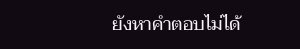ยังหาคำตอบไม่ได้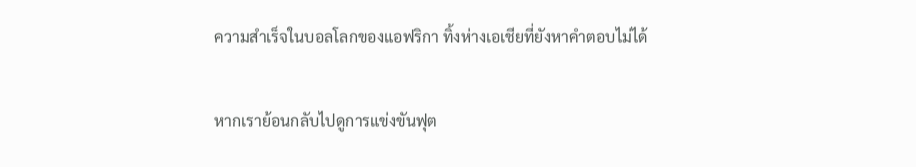ความสำเร็จในบอลโลกของแอฟริกา ทิ้งห่างเอเชียที่ยังหาคำตอบไม่ได้

หากเราย้อนกลับไปดูการแข่งขันฟุต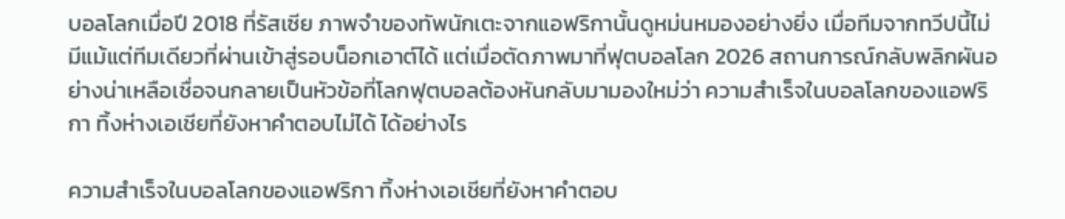บอลโลกเมื่อปี 2018 ที่รัสเซีย ภาพจำของทัพนักเตะจากแอฟริกานั้นดูหม่นหมองอย่างยิ่ง เมื่อทีมจากทวีปนี้ไม่มีแม้แต่ทีมเดียวที่ผ่านเข้าสู่รอบน็อกเอาต์ได้ แต่เมื่อตัดภาพมาที่ฟุตบอลโลก 2026 สถานการณ์กลับพลิกผันอย่างน่าเหลือเชื่อจนกลายเป็นหัวข้อที่โลกฟุตบอลต้องหันกลับมามองใหม่ว่า ความสำเร็จในบอลโลกของแอฟริกา ทิ้งห่างเอเชียที่ยังหาคำตอบไม่ได้ ได้อย่างไร

ความสำเร็จในบอลโลกของแอฟริกา ทิ้งห่างเอเชียที่ยังหาคำตอบ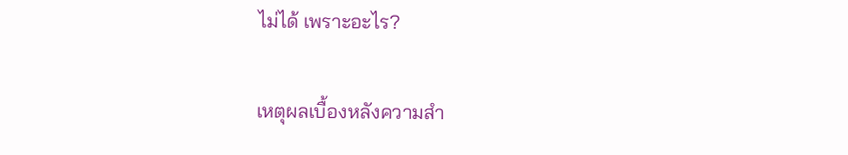ไม่ได้ เพราะอะไร?

เหตุผลเบื้องหลังความสำ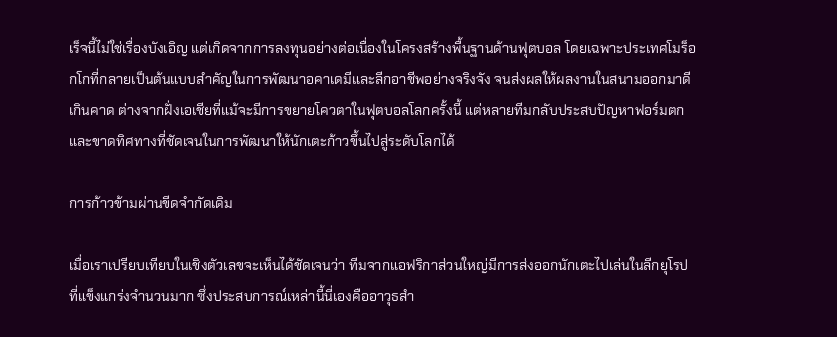เร็จนี้ไม่ใช่เรื่องบังเอิญ แต่เกิดจากการลงทุนอย่างต่อเนื่องในโครงสร้างพื้นฐานด้านฟุตบอล โดยเฉพาะประเทศโมร็อกโกที่กลายเป็นต้นแบบสำคัญในการพัฒนาอคาเดมีและลีกอาชีพอย่างจริงจัง จนส่งผลให้ผลงานในสนามออกมาดีเกินคาด ต่างจากฝั่งเอเชียที่แม้จะมีการขยายโควตาในฟุตบอลโลกครั้งนี้ แต่หลายทีมกลับประสบปัญหาฟอร์มตกและขาดทิศทางที่ชัดเจนในการพัฒนาให้นักเตะก้าวขึ้นไปสู่ระดับโลกได้

การก้าวข้ามผ่านขีดจำกัดเดิม

เมื่อเราเปรียบเทียบในเชิงตัวเลขจะเห็นได้ชัดเจนว่า ทีมจากแอฟริกาส่วนใหญ่มีการส่งออกนักเตะไปเล่นในลีกยุโรปที่แข็งแกร่งจำนวนมาก ซึ่งประสบการณ์เหล่านี้นี่เองคืออาวุธสำ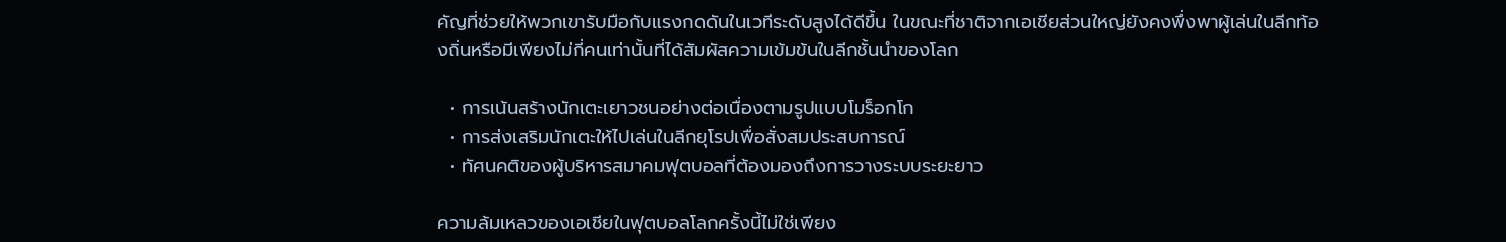คัญที่ช่วยให้พวกเขารับมือกับแรงกดดันในเวทีระดับสูงได้ดีขึ้น ในขณะที่ชาติจากเอเชียส่วนใหญ่ยังคงพึ่งพาผู้เล่นในลีกท้องถิ่นหรือมีเพียงไม่กี่คนเท่านั้นที่ได้สัมผัสความเข้มข้นในลีกชั้นนำของโลก

  • การเน้นสร้างนักเตะเยาวชนอย่างต่อเนื่องตามรูปแบบโมร็อกโก
  • การส่งเสริมนักเตะให้ไปเล่นในลีกยุโรปเพื่อสั่งสมประสบการณ์
  • ทัศนคติของผู้บริหารสมาคมฟุตบอลที่ต้องมองถึงการวางระบบระยะยาว

ความล้มเหลวของเอเชียในฟุตบอลโลกครั้งนี้ไม่ใช่เพียง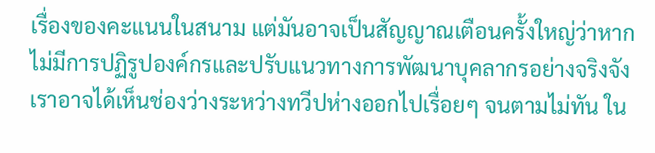เรื่องของคะแนนในสนาม แต่มันอาจเป็นสัญญาณเตือนครั้งใหญ่ว่าหากไม่มีการปฏิรูปองค์กรและปรับแนวทางการพัฒนาบุคลากรอย่างจริงจัง เราอาจได้เห็นช่องว่างระหว่างทวีปห่างออกไปเรื่อยๆ จนตามไม่ทัน ใน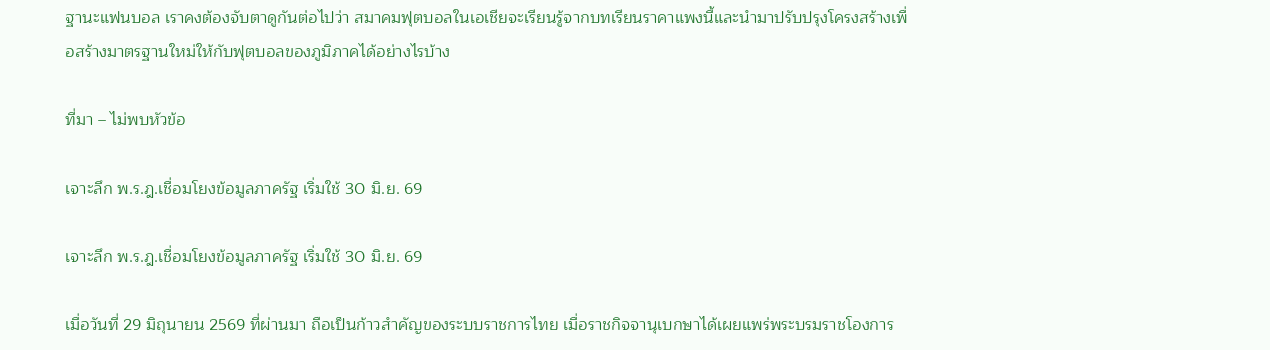ฐานะแฟนบอล เราคงต้องจับตาดูกันต่อไปว่า สมาคมฟุตบอลในเอเชียจะเรียนรู้จากบทเรียนราคาแพงนี้และนำมาปรับปรุงโครงสร้างเพื่อสร้างมาตรฐานใหม่ให้กับฟุตบอลของภูมิภาคได้อย่างไรบ้าง

ที่มา – ไม่พบหัวข้อ

เจาะลึก พ.ร.ฎ.เชื่อมโยงข้อมูลภาครัฐ เริ่มใช้ 30 มิ.ย. 69

เจาะลึก พ.ร.ฎ.เชื่อมโยงข้อมูลภาครัฐ เริ่มใช้ 30 มิ.ย. 69

เมื่อวันที่ 29 มิถุนายน 2569 ที่ผ่านมา ถือเป็นก้าวสำคัญของระบบราชการไทย เมื่อราชกิจจานุเบกษาได้เผยแพร่พระบรมราชโองการ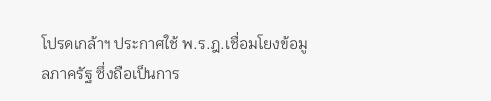โปรดเกล้าฯ ประกาศใช้ พ.ร.ฎ.เชื่อมโยงข้อมูลภาครัฐ ซึ่งถือเป็นการ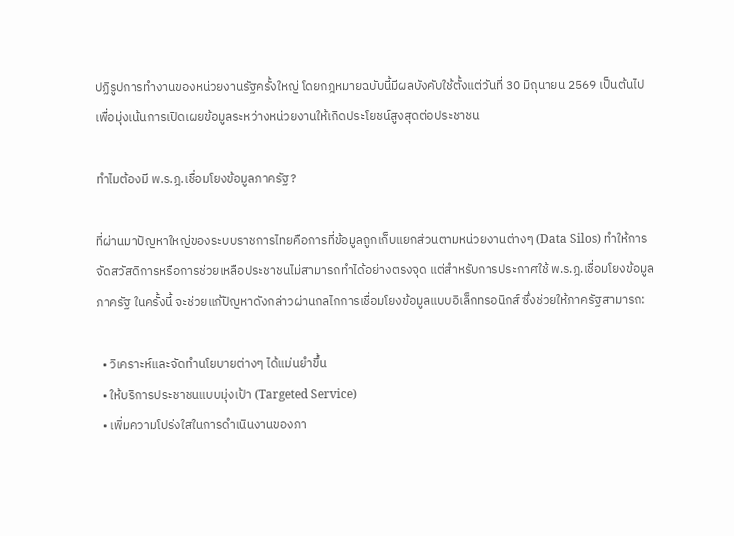ปฏิรูปการทำงานของหน่วยงานรัฐครั้งใหญ่ โดยกฎหมายฉบับนี้มีผลบังคับใช้ตั้งแต่วันที่ 30 มิถุนายน 2569 เป็นต้นไป เพื่อมุ่งเน้นการเปิดเผยข้อมูลระหว่างหน่วยงานให้เกิดประโยชน์สูงสุดต่อประชาชน

ทำไมต้องมี พ.ร.ฎ.เชื่อมโยงข้อมูลภาครัฐ?

ที่ผ่านมาปัญหาใหญ่ของระบบราชการไทยคือการที่ข้อมูลถูกเก็บแยกส่วนตามหน่วยงานต่างๆ (Data Silos) ทำให้การจัดสวัสดิการหรือการช่วยเหลือประชาชนไม่สามารถทำได้อย่างตรงจุด แต่สำหรับการประกาศใช้ พ.ร.ฎ.เชื่อมโยงข้อมูลภาครัฐ ในครั้งนี้ จะช่วยแก้ปัญหาดังกล่าวผ่านกลไกการเชื่อมโยงข้อมูลแบบอิเล็กทรอนิกส์ ซึ่งช่วยให้ภาครัฐสามารถ:

  • วิเคราะห์และจัดทำนโยบายต่างๆ ได้แม่นยำขึ้น
  • ให้บริการประชาชนแบบมุ่งเป้า (Targeted Service)
  • เพิ่มความโปร่งใสในการดำเนินงานของภา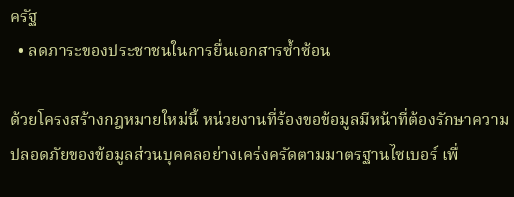ครัฐ
  • ลดภาระของประชาชนในการยื่นเอกสารซ้ำซ้อน

ด้วยโครงสร้างกฎหมายใหม่นี้ หน่วยงานที่ร้องขอข้อมูลมีหน้าที่ต้องรักษาความปลอดภัยของข้อมูลส่วนบุคคลอย่างเคร่งครัดตามมาตรฐานไซเบอร์ เพื่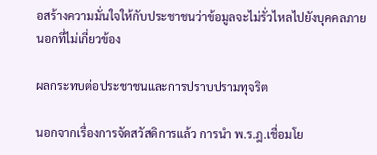อสร้างความมั่นใจให้กับประชาชนว่าข้อมูลจะไม่รั่วไหลไปยังบุคคลภายนอกที่ไม่เกี่ยวข้อง

ผลกระทบต่อประชาชนและการปราบปรามทุจริต

นอกจากเรื่องการจัดสวัสดิการแล้ว การนำ พ.ร.ฎ.เชื่อมโย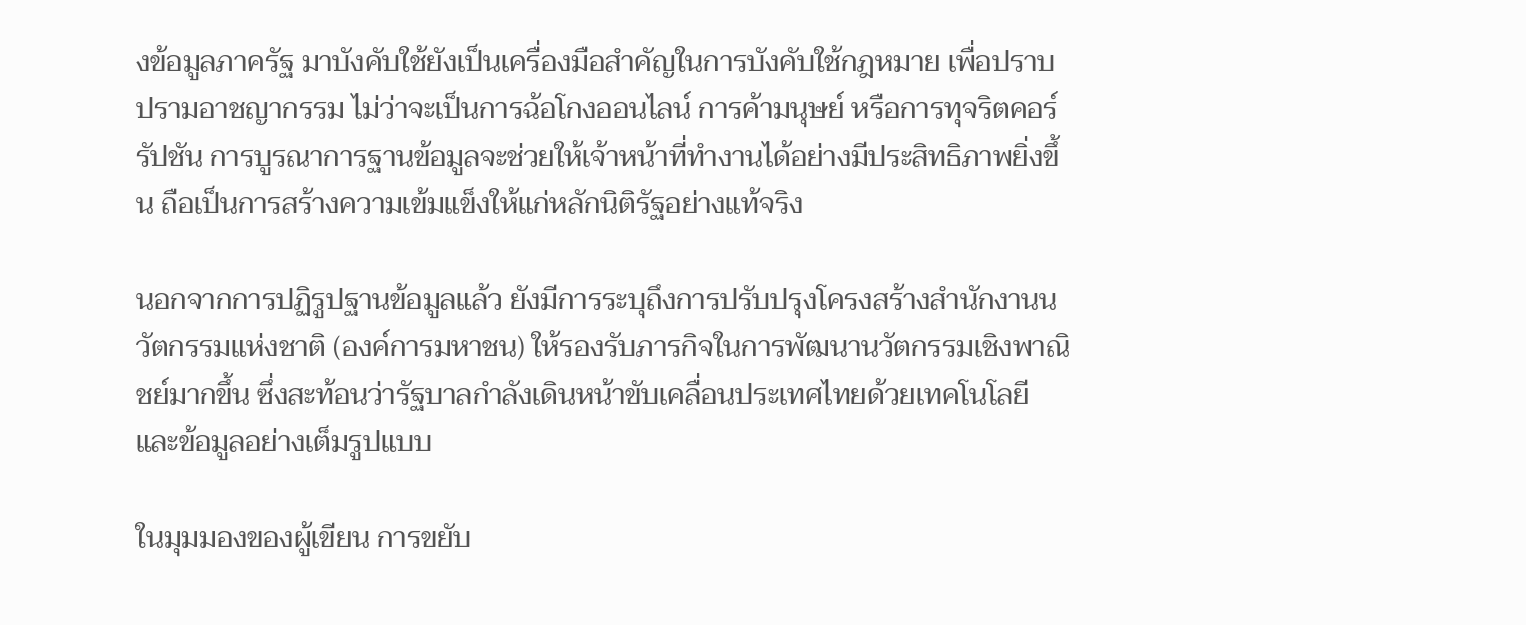งข้อมูลภาครัฐ มาบังคับใช้ยังเป็นเครื่องมือสำคัญในการบังคับใช้กฎหมาย เพื่อปราบปรามอาชญากรรม ไม่ว่าจะเป็นการฉ้อโกงออนไลน์ การค้ามนุษย์ หรือการทุจริตคอร์รัปชัน การบูรณาการฐานข้อมูลจะช่วยให้เจ้าหน้าที่ทำงานได้อย่างมีประสิทธิภาพยิ่งขึ้น ถือเป็นการสร้างความเข้มแข็งให้แก่หลักนิติรัฐอย่างแท้จริง

นอกจากการปฏิรูปฐานข้อมูลแล้ว ยังมีการระบุถึงการปรับปรุงโครงสร้างสำนักงานนวัตกรรมแห่งชาติ (องค์การมหาชน) ให้รองรับภารกิจในการพัฒนานวัตกรรมเชิงพาณิชย์มากขึ้น ซึ่งสะท้อนว่ารัฐบาลกำลังเดินหน้าขับเคลื่อนประเทศไทยด้วยเทคโนโลยีและข้อมูลอย่างเต็มรูปแบบ

ในมุมมองของผู้เขียน การขยับ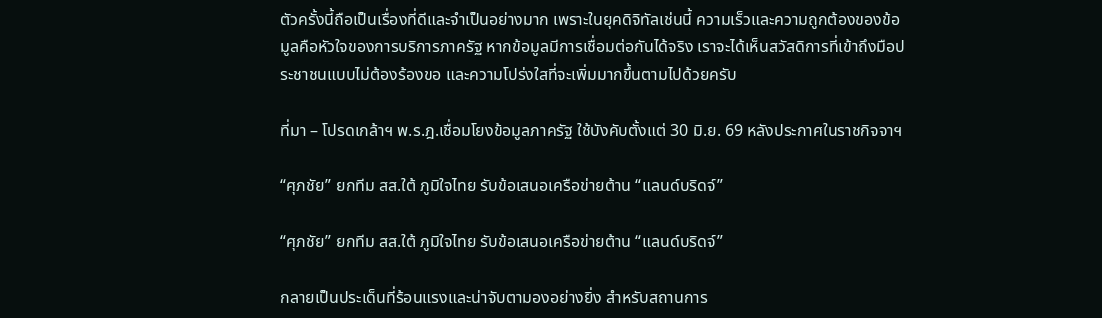ตัวครั้งนี้ถือเป็นเรื่องที่ดีและจำเป็นอย่างมาก เพราะในยุคดิจิทัลเช่นนี้ ความเร็วและความถูกต้องของข้อมูลคือหัวใจของการบริการภาครัฐ หากข้อมูลมีการเชื่อมต่อกันได้จริง เราจะได้เห็นสวัสดิการที่เข้าถึงมือประชาชนแบบไม่ต้องร้องขอ และความโปร่งใสที่จะเพิ่มมากขึ้นตามไปด้วยครับ

ที่มา – โปรดเกล้าฯ พ.ร.ฎ.เชื่อมโยงข้อมูลภาครัฐ ใช้บังคับตั้งแต่ 30 มิ.ย. 69 หลังประกาศในราชกิจจาฯ

“ศุภชัย” ยกทีม สส.ใต้ ภูมิใจไทย รับข้อเสนอเครือข่ายต้าน “แลนด์บริดจ์”

“ศุภชัย” ยกทีม สส.ใต้ ภูมิใจไทย รับข้อเสนอเครือข่ายต้าน “แลนด์บริดจ์”

กลายเป็นประเด็นที่ร้อนแรงและน่าจับตามองอย่างยิ่ง สำหรับสถานการ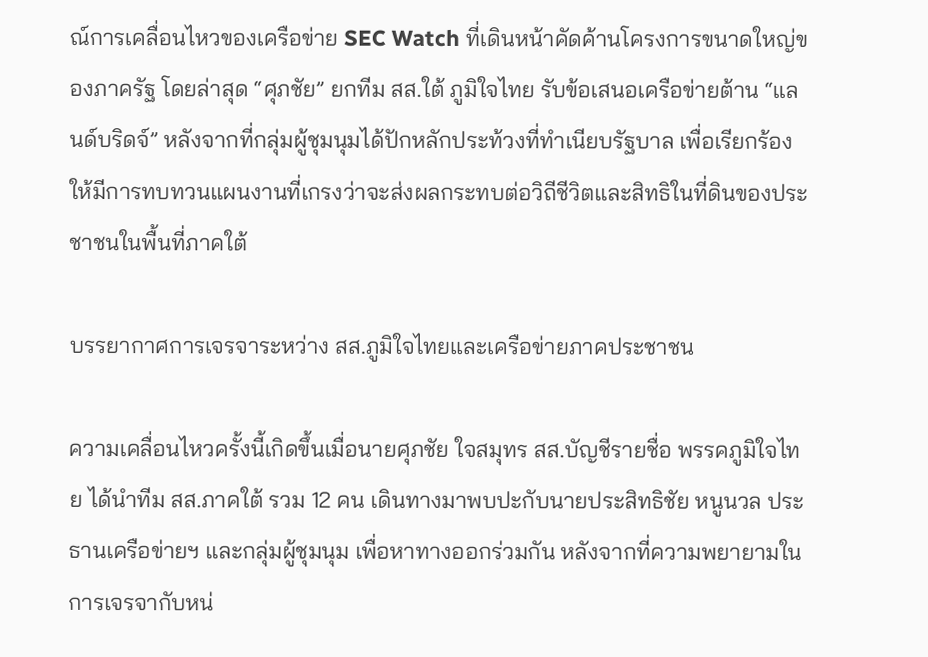ณ์การเคลื่อนไหวของเครือข่าย SEC Watch ที่เดินหน้าคัดค้านโครงการขนาดใหญ่ของภาครัฐ โดยล่าสุด “ศุภชัย” ยกทีม สส.ใต้ ภูมิใจไทย รับข้อเสนอเครือข่ายต้าน “แลนด์บริดจ์” หลังจากที่กลุ่มผู้ชุมนุมได้ปักหลักประท้วงที่ทำเนียบรัฐบาล เพื่อเรียกร้องให้มีการทบทวนแผนงานที่เกรงว่าจะส่งผลกระทบต่อวิถีชีวิตและสิทธิในที่ดินของประชาชนในพื้นที่ภาคใต้

บรรยากาศการเจรจาระหว่าง สส.ภูมิใจไทยและเครือข่ายภาคประชาชน

ความเคลื่อนไหวครั้งนี้เกิดขึ้นเมื่อนายศุภชัย ใจสมุทร สส.บัญชีรายชื่อ พรรคภูมิใจไทย ได้นำทีม สส.ภาคใต้ รวม 12 คน เดินทางมาพบปะกับนายประสิทธิชัย หนูนวล ประธานเครือข่ายฯ และกลุ่มผู้ชุมนุม เพื่อหาทางออกร่วมกัน หลังจากที่ความพยายามในการเจรจากับหน่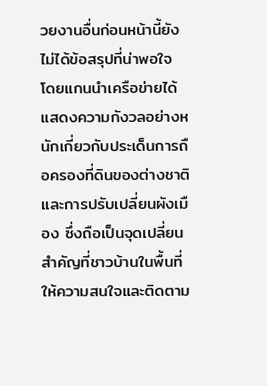วยงานอื่นก่อนหน้านี้ยังไม่ได้ข้อสรุปที่น่าพอใจ โดยแกนนำเครือข่ายได้แสดงความกังวลอย่างหนักเกี่ยวกับประเด็นการถือครองที่ดินของต่างชาติและการปรับเปลี่ยนผังเมือง ซึ่งถือเป็นจุดเปลี่ยนสำคัญที่ชาวบ้านในพื้นที่ให้ความสนใจและติดตาม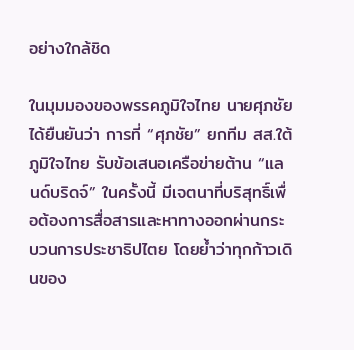อย่างใกล้ชิด

ในมุมมองของพรรคภูมิใจไทย นายศุภชัยได้ยืนยันว่า การที่ “ศุภชัย” ยกทีม สส.ใต้ ภูมิใจไทย รับข้อเสนอเครือข่ายต้าน “แลนด์บริดจ์” ในครั้งนี้ มีเจตนาที่บริสุทธิ์เพื่อต้องการสื่อสารและหาทางออกผ่านกระบวนการประชาธิปไตย โดยย้ำว่าทุกก้าวเดินของ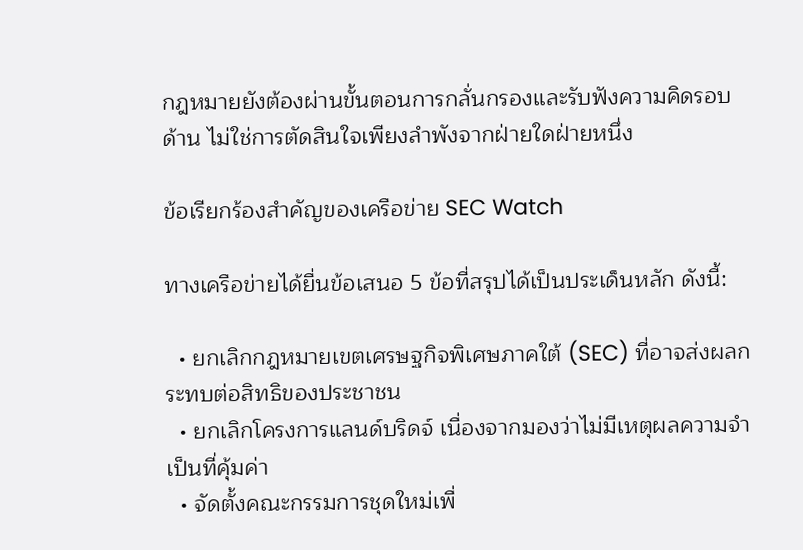กฎหมายยังต้องผ่านขั้นตอนการกลั่นกรองและรับฟังความคิดรอบด้าน ไม่ใช่การตัดสินใจเพียงลำพังจากฝ่ายใดฝ่ายหนึ่ง

ข้อเรียกร้องสำคัญของเครือข่าย SEC Watch

ทางเครือข่ายได้ยื่นข้อเสนอ 5 ข้อที่สรุปได้เป็นประเด็นหลัก ดังนี้:

  • ยกเลิกกฎหมายเขตเศรษฐกิจพิเศษภาคใต้ (SEC) ที่อาจส่งผลกระทบต่อสิทธิของประชาชน
  • ยกเลิกโครงการแลนด์บริดจ์ เนื่องจากมองว่าไม่มีเหตุผลความจำเป็นที่คุ้มค่า
  • จัดตั้งคณะกรรมการชุดใหม่เพื่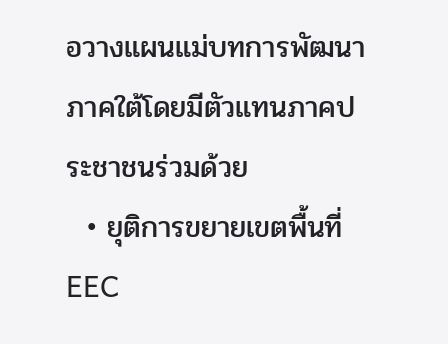อวางแผนแม่บทการพัฒนาภาคใต้โดยมีตัวแทนภาคประชาชนร่วมด้วย
  • ยุติการขยายเขตพื้นที่ EEC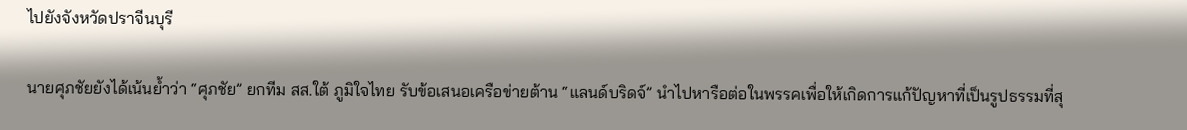ไปยังจังหวัดปราจีนบุรี

นายศุภชัยยังได้เน้นย้ำว่า “ศุภชัย” ยกทีม สส.ใต้ ภูมิใจไทย รับข้อเสนอเครือข่ายต้าน “แลนด์บริดจ์” นำไปหารือต่อในพรรคเพื่อให้เกิดการแก้ปัญหาที่เป็นรูปธรรมที่สุ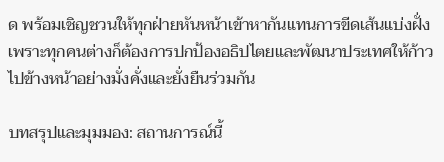ด พร้อมเชิญชวนให้ทุกฝ่ายหันหน้าเข้าหากันแทนการขีดเส้นแบ่งฝั่ง เพราะทุกคนต่างก็ต้องการปกป้องอธิปไตยและพัฒนาประเทศให้ก้าวไปข้างหน้าอย่างมั่งคั่งและยั่งยืนร่วมกัน

บทสรุปและมุมมอง: สถานการณ์นี้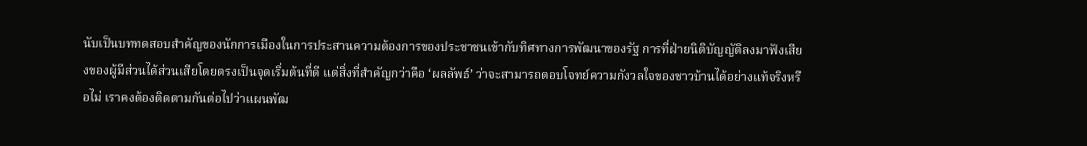นับเป็นบททดสอบสำคัญของนักการเมืองในการประสานความต้องการของประชาชนเข้ากับทิศทางการพัฒนาของรัฐ การที่ฝ่ายนิติบัญญัติลงมาฟังเสียงของผู้มีส่วนได้ส่วนเสียโดยตรงเป็นจุดเริ่มต้นที่ดี แต่สิ่งที่สำคัญกว่าคือ ‘ผลลัพธ์’ ว่าจะสามารถตอบโจทย์ความกังวลใจของชาวบ้านได้อย่างแท้จริงหรือไม่ เราคงต้องติดตามกันต่อไปว่าแผนพัฒ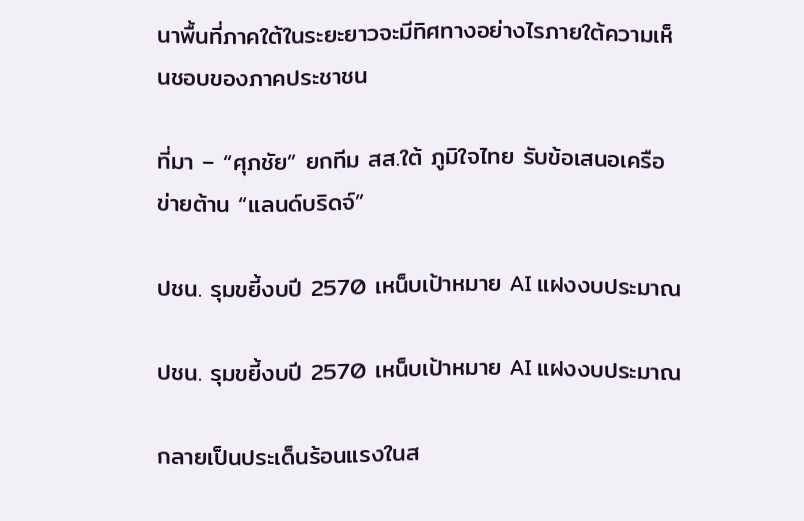นาพื้นที่ภาคใต้ในระยะยาวจะมีทิศทางอย่างไรภายใต้ความเห็นชอบของภาคประชาชน

ที่มา – “ศุภชัย” ยกทีม สส.ใต้ ภูมิใจไทย รับข้อเสนอเครือข่ายต้าน “แลนด์บริดจ์”

ปชน. รุมขยี้งบปี 2570 เหน็บเป้าหมาย AI แฝงงบประมาณ

ปชน. รุมขยี้งบปี 2570 เหน็บเป้าหมาย AI แฝงงบประมาณ

กลายเป็นประเด็นร้อนแรงในส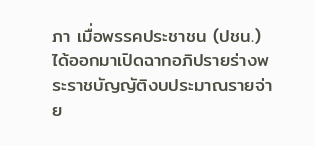ภา เมื่อพรรคประชาชน (ปชน.) ได้ออกมาเปิดฉากอภิปรายร่างพระราชบัญญัติงบประมาณรายจ่าย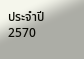ประจำปี 2570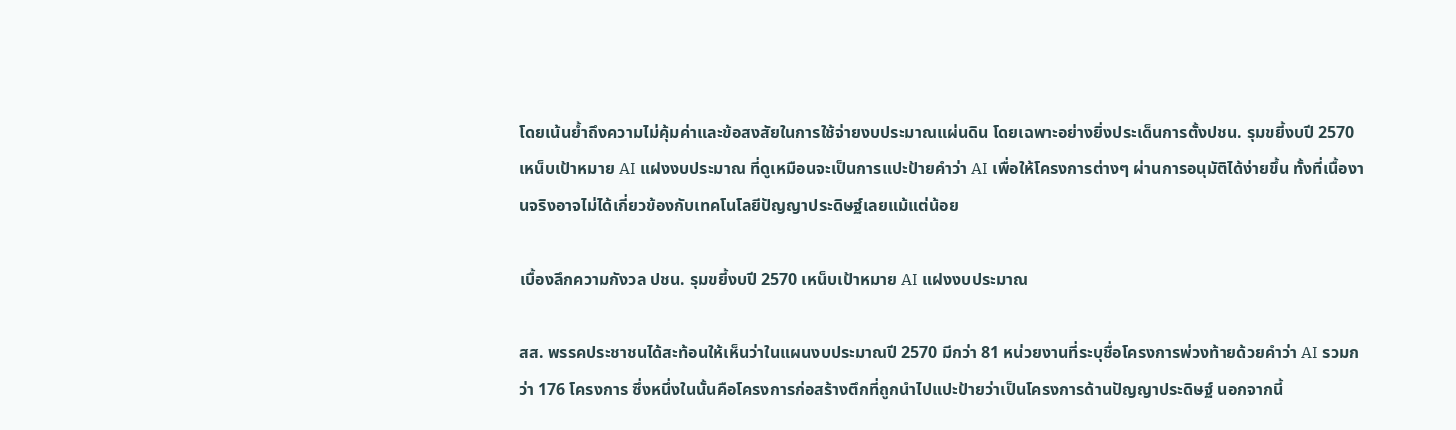โดยเน้นย้ำถึงความไม่คุ้มค่าและข้อสงสัยในการใช้จ่ายงบประมาณแผ่นดิน โดยเฉพาะอย่างยิ่งประเด็นการตั้งปชน. รุมขยี้งบปี 2570 เหน็บเป้าหมาย AI แฝงงบประมาณ ที่ดูเหมือนจะเป็นการแปะป้ายคำว่า AI เพื่อให้โครงการต่างๆ ผ่านการอนุมัติได้ง่ายขึ้น ทั้งที่เนื้องานจริงอาจไม่ได้เกี่ยวข้องกับเทคโนโลยีปัญญาประดิษฐ์เลยแม้แต่น้อย

เบื้องลึกความกังวล ปชน. รุมขยี้งบปี 2570 เหน็บเป้าหมาย AI แฝงงบประมาณ

สส. พรรคประชาชนได้สะท้อนให้เห็นว่าในแผนงบประมาณปี 2570 มีกว่า 81 หน่วยงานที่ระบุชื่อโครงการพ่วงท้ายด้วยคำว่า AI รวมกว่า 176 โครงการ ซึ่งหนึ่งในนั้นคือโครงการก่อสร้างตึกที่ถูกนำไปแปะป้ายว่าเป็นโครงการด้านปัญญาประดิษฐ์ นอกจากนี้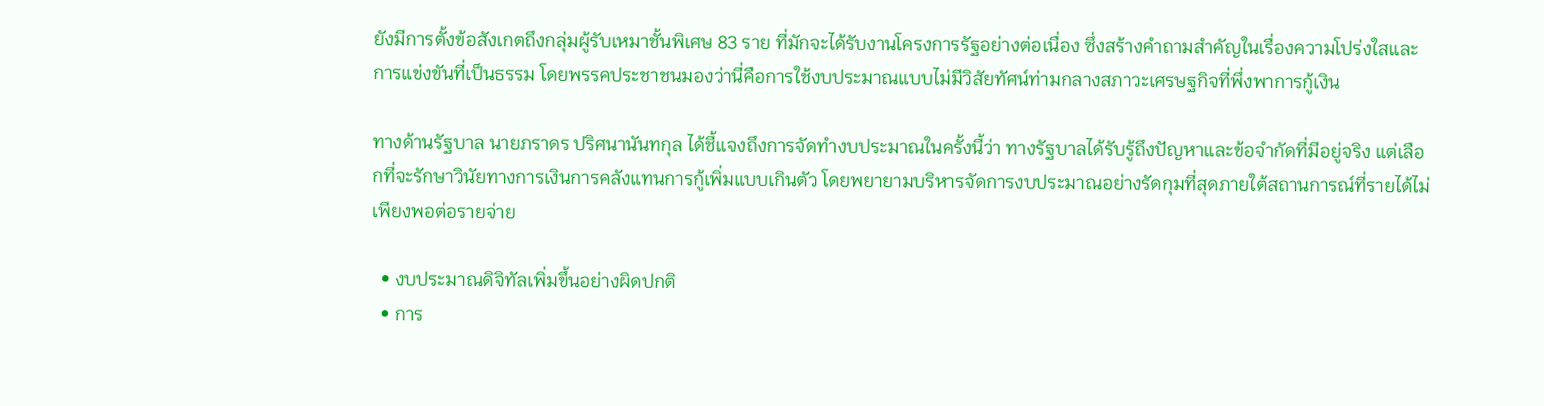ยังมีการตั้งข้อสังเกตถึงกลุ่มผู้รับเหมาชั้นพิเศษ 83 ราย ที่มักจะได้รับงานโครงการรัฐอย่างต่อเนื่อง ซึ่งสร้างคำถามสำคัญในเรื่องความโปร่งใสและการแข่งขันที่เป็นธรรม โดยพรรคประชาชนมองว่านี่คือการใช้งบประมาณแบบไม่มีวิสัยทัศน์ท่ามกลางสภาวะเศรษฐกิจที่พึ่งพาการกู้เงิน

ทางด้านรัฐบาล นายภราดร ปริศนานันทกุล ได้ชี้แจงถึงการจัดทำงบประมาณในครั้งนี้ว่า ทางรัฐบาลได้รับรู้ถึงปัญหาและข้อจำกัดที่มีอยู่จริง แต่เลือกที่จะรักษาวินัยทางการเงินการคลังแทนการกู้เพิ่มแบบเกินตัว โดยพยายามบริหารจัดการงบประมาณอย่างรัดกุมที่สุดภายใต้สถานการณ์ที่รายได้ไม่เพียงพอต่อรายจ่าย

  • งบประมาณดิจิทัลเพิ่มขึ้นอย่างผิดปกติ
  • การ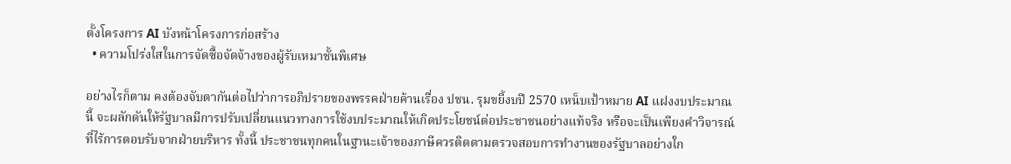ตั้งโครงการ AI บังหน้าโครงการก่อสร้าง
  • ความโปร่งใสในการจัดซื้อจัดจ้างของผู้รับเหมาชั้นพิเศษ

อย่างไรก็ตาม คงต้องจับตากันต่อไปว่าการอภิปรายของพรรคฝ่ายค้านเรื่อง ปชน. รุมขยี้งบปี 2570 เหน็บเป้าหมาย AI แฝงงบประมาณ นี้ จะผลักดันให้รัฐบาลมีการปรับเปลี่ยนแนวทางการใช้งบประมาณให้เกิดประโยชน์ต่อประชาชนอย่างแท้จริง หรือจะเป็นเพียงคำวิจารณ์ที่ไร้การตอบรับจากฝ่ายบริหาร ทั้งนี้ ประชาชนทุกคนในฐานะเจ้าของภาษีควรติดตามตรวจสอบการทำงานของรัฐบาลอย่างใก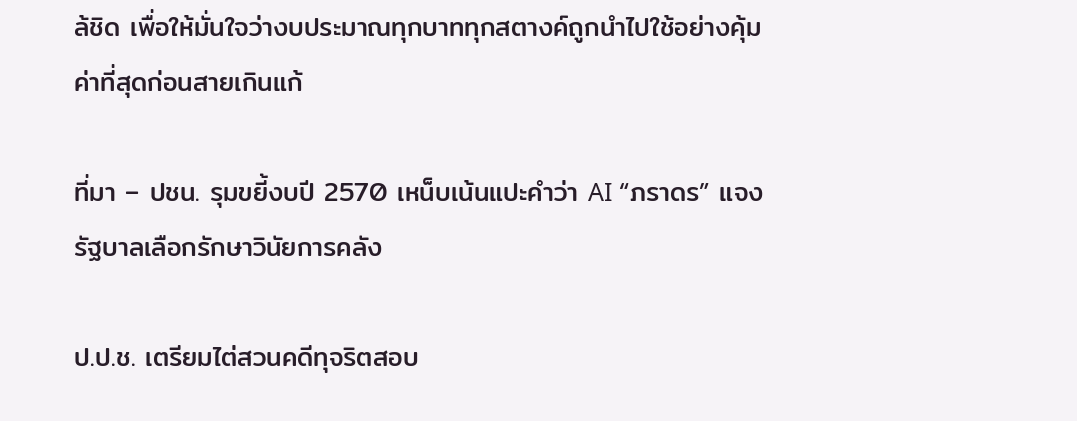ล้ชิด เพื่อให้มั่นใจว่างบประมาณทุกบาททุกสตางค์ถูกนำไปใช้อย่างคุ้มค่าที่สุดก่อนสายเกินแก้

ที่มา – ปชน. รุมขยี้งบปี 2570 เหน็บเน้นแปะคำว่า AI “ภราดร” แจงรัฐบาลเลือกรักษาวินัยการคลัง

ป.ป.ช. เตรียมไต่สวนคดีทุจริตสอบ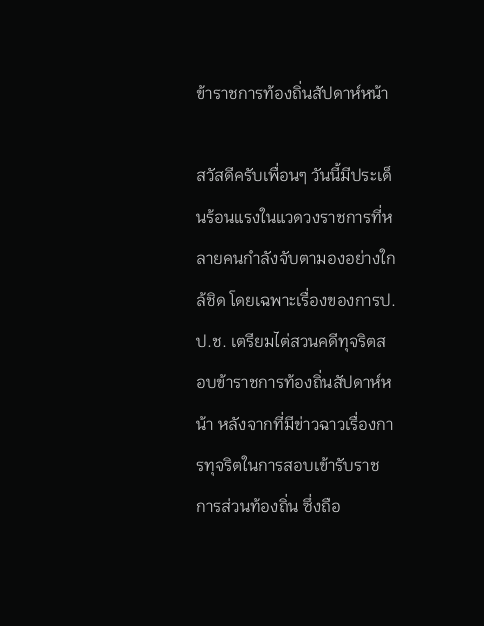ข้าราชการท้องถิ่นสัปดาห์หน้า

สวัสดีครับเพื่อนๆ วันนี้มีประเด็นร้อนแรงในแวดวงราชการที่หลายคนกำลังจับตามองอย่างใกล้ชิด โดยเฉพาะเรื่องของการป.ป.ช. เตรียมไต่สวนคดีทุจริตสอบข้าราชการท้องถิ่นสัปดาห์หน้า หลังจากที่มีข่าวฉาวเรื่องการทุจริตในการสอบเข้ารับราชการส่วนท้องถิ่น ซึ่งถือ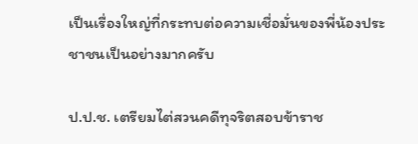เป็นเรื่องใหญ่ที่กระทบต่อความเชื่อมั่นของพี่น้องประชาชนเป็นอย่างมากครับ

ป.ป.ช. เตรียมไต่สวนคดีทุจริตสอบข้าราช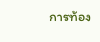การท้อง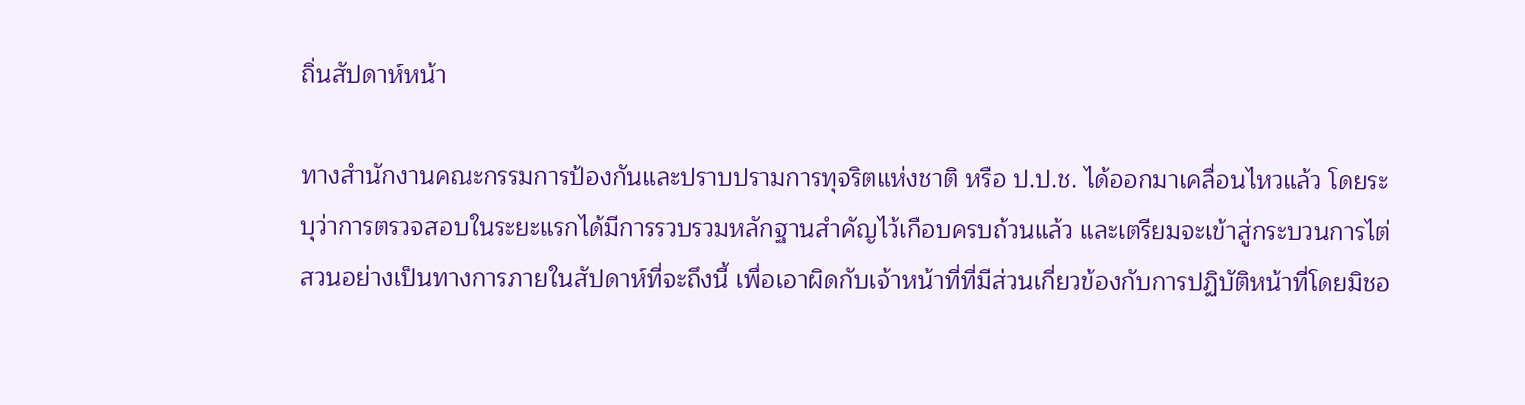ถิ่นสัปดาห์หน้า

ทางสำนักงานคณะกรรมการป้องกันและปราบปรามการทุจริตแห่งชาติ หรือ ป.ป.ช. ได้ออกมาเคลื่อนไหวแล้ว โดยระบุว่าการตรวจสอบในระยะแรกได้มีการรวบรวมหลักฐานสำคัญไว้เกือบครบถ้วนแล้ว และเตรียมจะเข้าสู่กระบวนการไต่สวนอย่างเป็นทางการภายในสัปดาห์ที่จะถึงนี้ เพื่อเอาผิดกับเจ้าหน้าที่ที่มีส่วนเกี่ยวข้องกับการปฏิบัติหน้าที่โดยมิชอ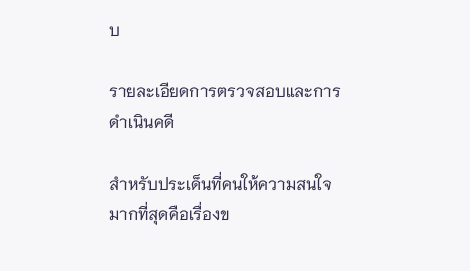บ

รายละเอียดการตรวจสอบและการดำเนินคดี

สำหรับประเด็นที่คนให้ความสนใจมากที่สุดคือเรื่องข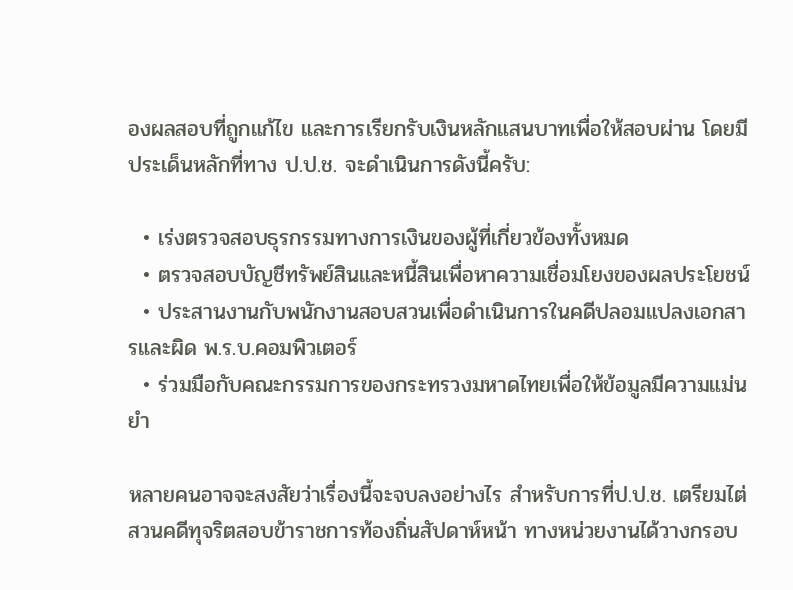องผลสอบที่ถูกแก้ไข และการเรียกรับเงินหลักแสนบาทเพื่อให้สอบผ่าน โดยมีประเด็นหลักที่ทาง ป.ป.ช. จะดำเนินการดังนี้ครับ:

  • เร่งตรวจสอบธุรกรรมทางการเงินของผู้ที่เกี่ยวข้องทั้งหมด
  • ตรวจสอบบัญชีทรัพย์สินและหนี้สินเพื่อหาความเชื่อมโยงของผลประโยชน์
  • ประสานงานกับพนักงานสอบสวนเพื่อดำเนินการในคดีปลอมแปลงเอกสารและผิด พ.ร.บ.คอมพิวเตอร์
  • ร่วมมือกับคณะกรรมการของกระทรวงมหาดไทยเพื่อให้ข้อมูลมีความแม่นยำ

หลายคนอาจจะสงสัยว่าเรื่องนี้จะจบลงอย่างไร สำหรับการที่ป.ป.ช. เตรียมไต่สวนคดีทุจริตสอบข้าราชการท้องถิ่นสัปดาห์หน้า ทางหน่วยงานได้วางกรอบ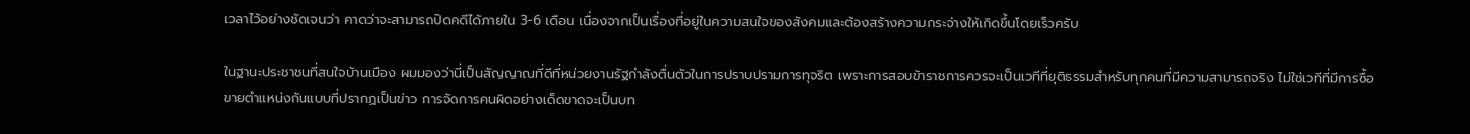เวลาไว้อย่างชัดเจนว่า คาดว่าจะสามารถปิดคดีได้ภายใน 3-6 เดือน เนื่องจากเป็นเรื่องที่อยู่ในความสนใจของสังคมและต้องสร้างความกระจ่างให้เกิดขึ้นโดยเร็วครับ

ในฐานะประชาชนที่สนใจบ้านเมือง ผมมองว่านี่เป็นสัญญาณที่ดีที่หน่วยงานรัฐกำลังตื่นตัวในการปราบปรามการทุจริต เพราะการสอบข้าราชการควรจะเป็นเวทีที่ยุติธรรมสำหรับทุกคนที่มีความสามารถจริง ไม่ใช่เวทีที่มีการซื้อขายตำแหน่งกันแบบที่ปรากฏเป็นข่าว การจัดการคนผิดอย่างเด็ดขาดจะเป็นบท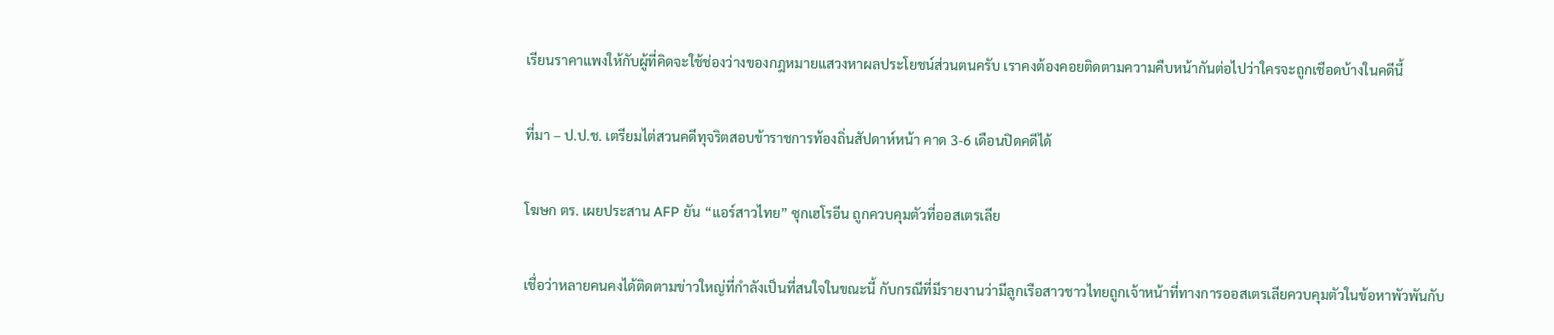เรียนราคาแพงให้กับผู้ที่คิดจะใช้ช่องว่างของกฎหมายแสวงหาผลประโยชน์ส่วนตนครับ เราคงต้องคอยติดตามความคืบหน้ากันต่อไปว่าใครจะถูกเชือดบ้างในคดีนี้

ที่มา – ป.ป.ช. เตรียมไต่สวนคดีทุจริตสอบข้าราชการท้องถิ่นสัปดาห์หน้า คาด 3-6 เดือนปิดคดีได้

โฆษก ตร. เผยประสาน AFP ยัน “แอร์สาวไทย” ซุกเฮโรอีน ถูกควบคุมตัวที่ออสเตรเลีย

เชื่อว่าหลายคนคงได้ติดตามข่าวใหญ่ที่กำลังเป็นที่สนใจในขณะนี้ กับกรณีที่มีรายงานว่ามีลูกเรือสาวชาวไทยถูกเจ้าหน้าที่ทางการออสเตรเลียควบคุมตัวในข้อหาพัวพันกับ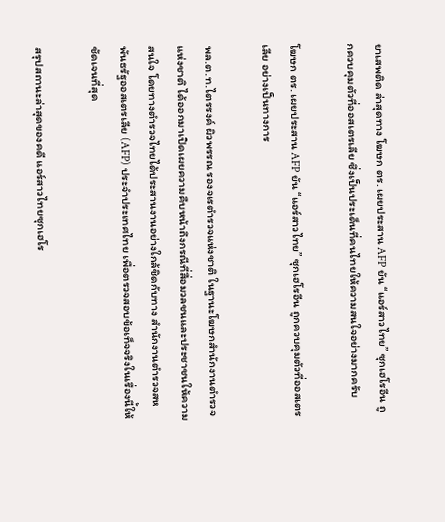ยาเสพติด ล่าสุดทาง โฆษก ตร. เผยประสาน AFP ยัน “แอร์สาวไทย” ซุกเฮโรอีน ถูกควบคุมตัวที่ออสเตรเลีย ซึ่งเป็นประเด็นที่คนไทยให้ความสนใจอย่างมากครับ

โฆษก ตร. เผยประสาน AFP ยัน “แอร์สาวไทย” ซุกเฮโรอีน ถูกควบคุมตัวที่ออสเตรเลีย อย่างเป็นทางการ

พล.ต.ท.ไตรรงค์ ผิวพรรณ รองจเรตำรวจแห่งชาติ ในฐานะโฆษกสำนักงานตำรวจแห่งชาติ ได้ออกมาเปิดเผยความคืบหน้าถึงกรณีที่สื่อมวลชนและประชาชนให้ความสนใจ โดยทางตำรวจไทยได้ประสานงานอย่างใกล้ชิดกับทาง สำนักงานตำรวจสหพันธรัฐออสเตรเลีย (AFP) ประจำประเทศไทย เพื่อตรวจสอบข้อเท็จจริงในเรื่องนี้ให้ชัดเจนที่สุด

สรุปสถานะล่าสุดของคดี แอร์สาวไทยซุกเฮโร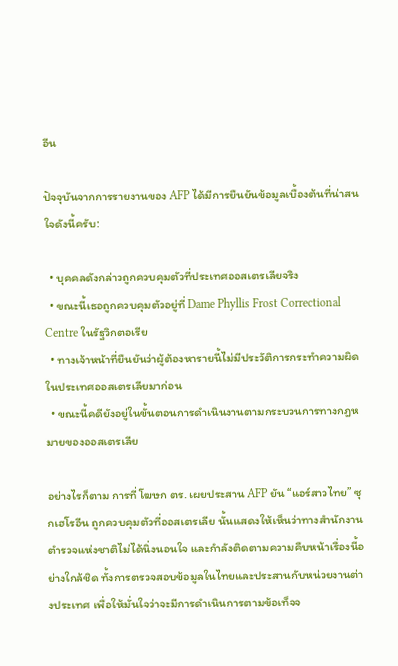อีน

ปัจจุบันจากการรายงานของ AFP ได้มีการยืนยันข้อมูลเบื้องต้นที่น่าสนใจดังนี้ครับ:

  • บุคคลดังกล่าวถูกควบคุมตัวที่ประเทศออสเตรเลียจริง
  • ขณะนี้เธอถูกควบคุมตัวอยู่ที่ Dame Phyllis Frost Correctional Centre ในรัฐวิกตอเรีย
  • ทางเจ้าหน้าที่ยืนยันว่าผู้ต้องหารายนี้ไม่มีประวัติการกระทำความผิดในประเทศออสเตรเลียมาก่อน
  • ขณะนี้คดียังอยู่ในขั้นตอนการดำเนินงานตามกระบวนการทางกฎหมายของออสเตรเลีย

อย่างไรก็ตาม การที่ โฆษก ตร. เผยประสาน AFP ยัน “แอร์สาวไทย” ซุกเฮโรอีน ถูกควบคุมตัวที่ออสเตรเลีย นั้นแสดงให้เห็นว่าทางสำนักงานตำรวจแห่งชาติไม่ได้นิ่งนอนใจ และกำลังติดตามความคืบหน้าเรื่องนี้อย่างใกล้ชิด ทั้งการตรวจสอบข้อมูลในไทยและประสานกับหน่วยงานต่างประเทศ เพื่อให้มั่นใจว่าจะมีการดำเนินการตามข้อเท็จจ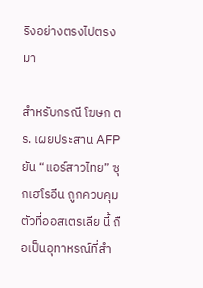ริงอย่างตรงไปตรงมา

สำหรับกรณี โฆษก ตร. เผยประสาน AFP ยัน “แอร์สาวไทย” ซุกเฮโรอีน ถูกควบคุมตัวที่ออสเตรเลีย นี้ ถือเป็นอุทาหรณ์ที่สำ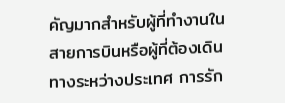คัญมากสำหรับผู้ที่ทำงานในสายการบินหรือผู้ที่ต้องเดินทางระหว่างประเทศ การรัก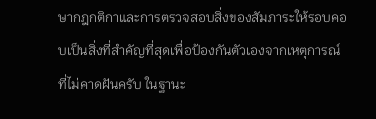ษากฎกติกาและการตรวจสอบสิ่งของสัมภาระให้รอบคอบเป็นสิ่งที่สำคัญที่สุดเพื่อป้องกันตัวเองจากเหตุการณ์ที่ไม่คาดฝันครับ ในฐานะ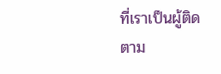ที่เราเป็นผู้ติดตาม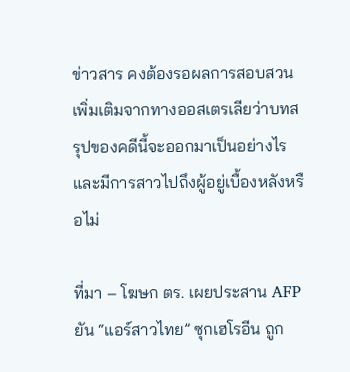ข่าวสาร คงต้องรอผลการสอบสวนเพิ่มเติมจากทางออสเตรเลียว่าบทสรุปของคดีนี้จะออกมาเป็นอย่างไร และมีการสาวไปถึงผู้อยู่เบื้องหลังหรือไม่

ที่มา – โฆษก ตร. เผยประสาน AFP ยัน “แอร์สาวไทย” ซุกเฮโรอีน ถูก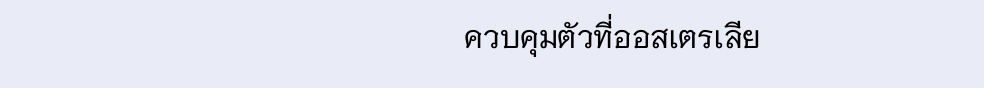ควบคุมตัวที่ออสเตรเลีย